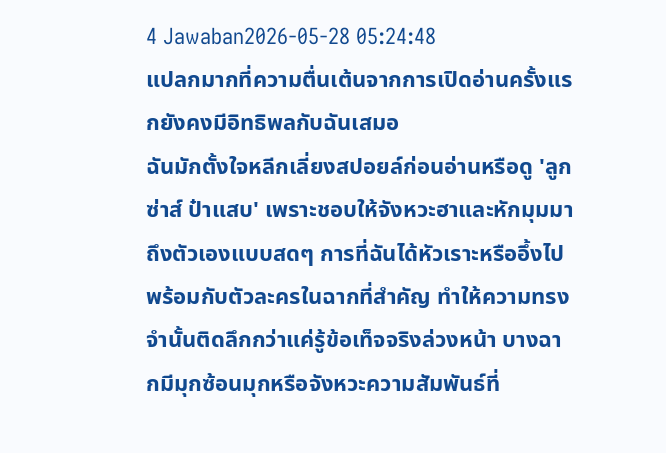4 Jawaban2026-05-28 05:24:48
แปลกมากที่ความตื่นเต้นจากการเปิดอ่านครั้งแรกยังคงมีอิทธิพลกับฉันเสมอ
ฉันมักตั้งใจหลีกเลี่ยงสปอยล์ก่อนอ่านหรือดู 'ลูกซ่าส์ ป๋าแสบ' เพราะชอบให้จังหวะฮาและหักมุมมาถึงตัวเองแบบสดๆ การที่ฉันได้หัวเราะหรืออึ้งไปพร้อมกับตัวละครในฉากที่สำคัญ ทำให้ความทรงจำนั้นติดลึกกว่าแค่รู้ข้อเท็จจริงล่วงหน้า บางฉากมีมุกซ้อนมุกหรือจังหวะความสัมพันธ์ที่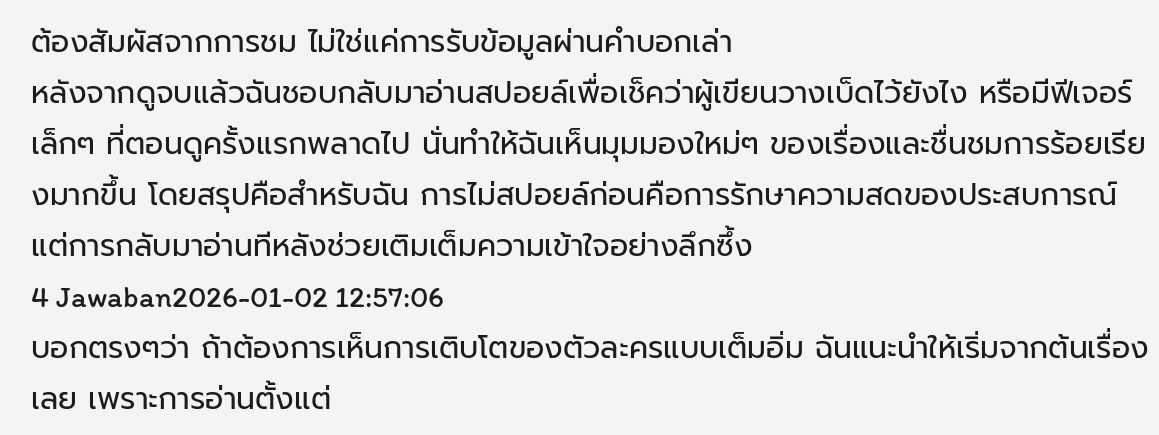ต้องสัมผัสจากการชม ไม่ใช่แค่การรับข้อมูลผ่านคำบอกเล่า
หลังจากดูจบแล้วฉันชอบกลับมาอ่านสปอยล์เพื่อเช็คว่าผู้เขียนวางเบ็ดไว้ยังไง หรือมีฟีเจอร์เล็กๆ ที่ตอนดูครั้งแรกพลาดไป นั่นทำให้ฉันเห็นมุมมองใหม่ๆ ของเรื่องและชื่นชมการร้อยเรียงมากขึ้น โดยสรุปคือสำหรับฉัน การไม่สปอยล์ก่อนคือการรักษาความสดของประสบการณ์ แต่การกลับมาอ่านทีหลังช่วยเติมเต็มความเข้าใจอย่างลึกซึ้ง
4 Jawaban2026-01-02 12:57:06
บอกตรงๆว่า ถ้าต้องการเห็นการเติบโตของตัวละครแบบเต็มอิ่ม ฉันแนะนำให้เริ่มจากต้นเรื่องเลย เพราะการอ่านตั้งแต่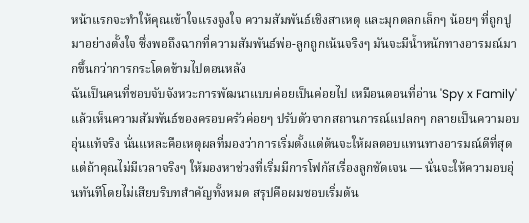หน้าแรกจะทำให้คุณเข้าใจแรงจูงใจ ความสัมพันธ์เชิงสาเหตุ และมุกตลกเล็กๆ น้อยๆ ที่ถูกปูมาอย่างตั้งใจ ซึ่งพอถึงฉากที่ความสัมพันธ์พ่อ-ลูกถูกเน้นจริงๆ มันจะมีน้ำหนักทางอารมณ์มากขึ้นกว่าการกระโดดข้ามไปตอนหลัง
ฉันเป็นคนที่ชอบจับจังหวะการพัฒนาแบบค่อยเป็นค่อยไป เหมือนตอนที่อ่าน 'Spy x Family' แล้วเห็นความสัมพันธ์ของครอบครัวค่อยๆ ปรับตัวจากสถานการณ์แปลกๆ กลายเป็นความอบอุ่นแท้จริง นั่นแหละคือเหตุผลที่มองว่าการเริ่มตั้งแต่ต้นจะให้ผลตอบแทนทางอารมณ์ดีที่สุด แต่ถ้าคุณไม่มีเวลาจริงๆ ให้มองหาช่วงที่เริ่มมีการโฟกัสเรื่องลูกชัดเจน — นั่นจะให้ความอบอุ่นทันทีโดยไม่เสียบริบทสำคัญทั้งหมด สรุปคือผมชอบเริ่มต้น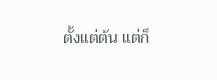ตั้งแต่ต้น แต่ก็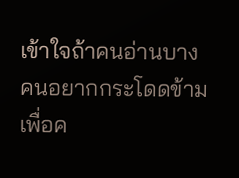เข้าใจถ้าคนอ่านบางคนอยากกระโดดข้ามเพื่อค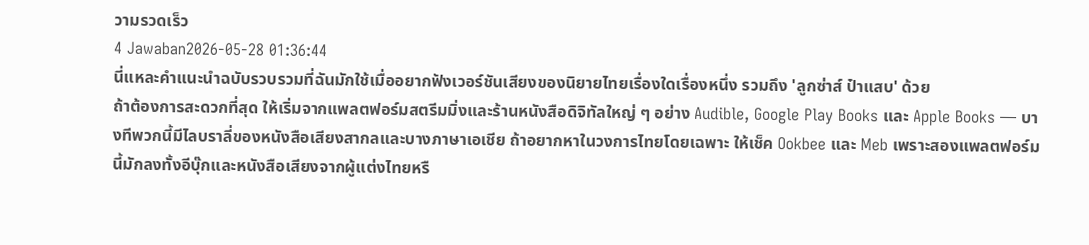วามรวดเร็ว
4 Jawaban2026-05-28 01:36:44
นี่แหละคำแนะนำฉบับรวบรวมที่ฉันมักใช้เมื่ออยากฟังเวอร์ชันเสียงของนิยายไทยเรื่องใดเรื่องหนึ่ง รวมถึง 'ลูกซ่าส์ ป๋าแสบ' ด้วย
ถ้าต้องการสะดวกที่สุด ให้เริ่มจากแพลตฟอร์มสตรีมมิ่งและร้านหนังสือดิจิทัลใหญ่ ๆ อย่าง Audible, Google Play Books และ Apple Books — บางทีพวกนี้มีไลบราลี่ของหนังสือเสียงสากลและบางภาษาเอเชีย ถ้าอยากหาในวงการไทยโดยเฉพาะ ให้เช็ค Ookbee และ Meb เพราะสองแพลตฟอร์มนี้มักลงทั้งอีบุ๊กและหนังสือเสียงจากผู้แต่งไทยหรื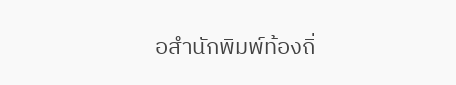อสำนักพิมพ์ท้องถิ่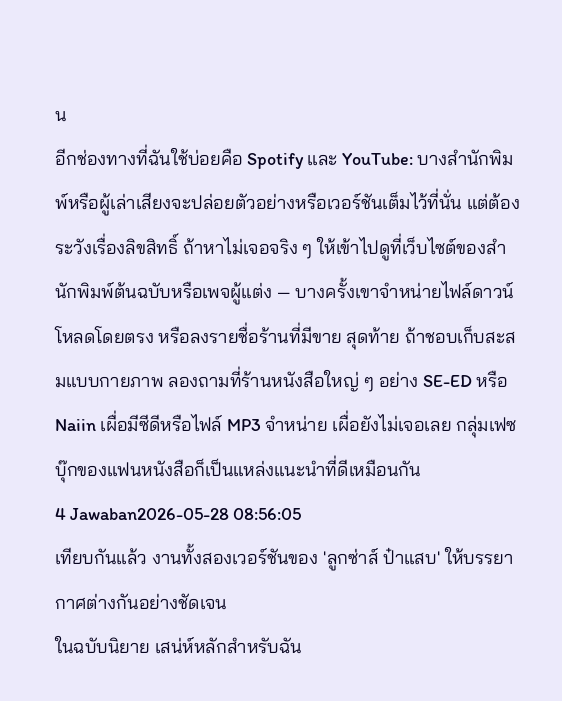น
อีกช่องทางที่ฉันใช้บ่อยคือ Spotify และ YouTube: บางสำนักพิมพ์หรือผู้เล่าเสียงจะปล่อยตัวอย่างหรือเวอร์ชันเต็มไว้ที่นั่น แต่ต้องระวังเรื่องลิขสิทธิ์ ถ้าหาไม่เจอจริง ๆ ให้เข้าไปดูที่เว็บไซต์ของสำนักพิมพ์ต้นฉบับหรือเพจผู้แต่ง — บางครั้งเขาจำหน่ายไฟล์ดาวน์โหลดโดยตรง หรือลงรายชื่อร้านที่มีขาย สุดท้าย ถ้าชอบเก็บสะสมแบบกายภาพ ลองถามที่ร้านหนังสือใหญ่ ๆ อย่าง SE-ED หรือ Naiin เผื่อมีซีดีหรือไฟล์ MP3 จำหน่าย เผื่อยังไม่เจอเลย กลุ่มเฟซบุ๊กของแฟนหนังสือก็เป็นแหล่งแนะนำที่ดีเหมือนกัน
4 Jawaban2026-05-28 08:56:05
เทียบกันแล้ว งานทั้งสองเวอร์ชันของ 'ลูกซ่าส์ ป๋าแสบ' ให้บรรยากาศต่างกันอย่างชัดเจน
ในฉบับนิยาย เสน่ห์หลักสำหรับฉัน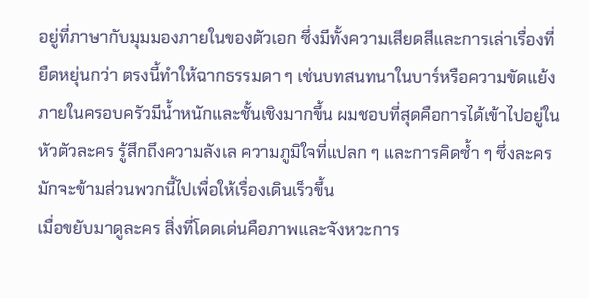อยู่ที่ภาษากับมุมมองภายในของตัวเอก ซึ่งมีทั้งความเสียดสีและการเล่าเรื่องที่ยืดหยุ่นกว่า ตรงนี้ทำให้ฉากธรรมดา ๆ เช่นบทสนทนาในบาร์หรือความขัดแย้งภายในครอบครัวมีน้ำหนักและชั้นเชิงมากขึ้น ผมชอบที่สุดคือการได้เข้าไปอยู่ในหัวตัวละคร รู้สึกถึงความลังเล ความภูมิใจที่แปลก ๆ และการคิดซ้ำ ๆ ซึ่งละครมักจะข้ามส่วนพวกนี้ไปเพื่อให้เรื่องเดินเร็วขึ้น
เมื่อขยับมาดูละคร สิ่งที่โดดเด่นคือภาพและจังหวะการ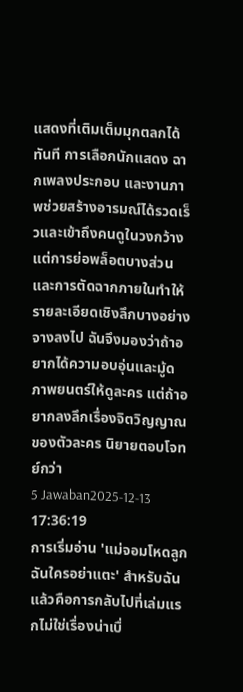แสดงที่เติมเต็มมุกตลกได้ทันที การเลือกนักแสดง ฉากเพลงประกอบ และงานภาพช่วยสร้างอารมณ์ได้รวดเร็วและเข้าถึงคนดูในวงกว้าง แต่การย่อพล็อตบางส่วนและการตัดฉากภายในทำให้รายละเอียดเชิงลึกบางอย่างจางลงไป ฉันจึงมองว่าถ้าอยากได้ความอบอุ่นและมู้ดภาพยนตร์ให้ดูละคร แต่ถ้าอยากลงลึกเรื่องจิตวิญญาณของตัวละคร นิยายตอบโจทย์กว่า
5 Jawaban2025-12-13 17:36:19
การเริ่มอ่าน 'แม่จอมโหดลูกฉันใครอย่าแตะ' สำหรับฉันแล้วคือการกลับไปที่เล่มแรกไม่ใช่เรื่องน่าเบื่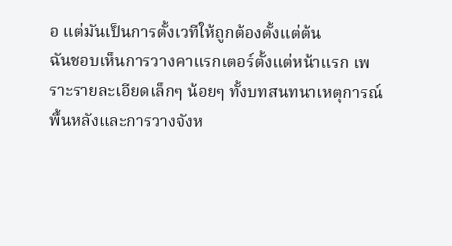อ แต่มันเป็นการตั้งเวทีให้ถูกต้องตั้งแต่ต้น
ฉันชอบเห็นการวางคาแรกเตอร์ตั้งแต่หน้าแรก เพราะรายละเอียดเล็กๆ น้อยๆ ทั้งบทสนทนาเหตุการณ์พื้นหลังและการวางจังห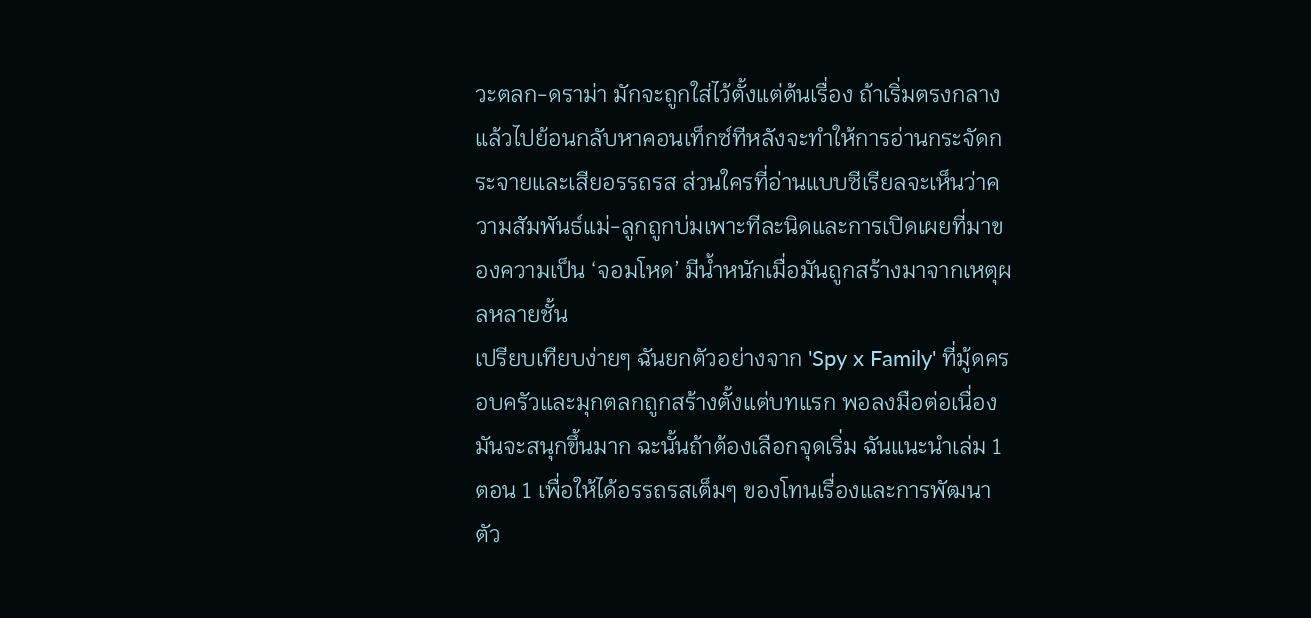วะตลก-ดราม่า มักจะถูกใส่ไว้ตั้งแต่ต้นเรื่อง ถ้าเริ่มตรงกลางแล้วไปย้อนกลับหาคอนเท็กซ์ทีหลังจะทำให้การอ่านกระจัดกระจายและเสียอรรถรส ส่วนใครที่อ่านแบบซีเรียลจะเห็นว่าความสัมพันธ์แม่-ลูกถูกบ่มเพาะทีละนิดและการเปิดเผยที่มาของความเป็น ‘จอมโหด’ มีน้ำหนักเมื่อมันถูกสร้างมาจากเหตุผลหลายชั้น
เปรียบเทียบง่ายๆ ฉันยกตัวอย่างจาก 'Spy x Family' ที่มู้ดครอบครัวและมุกตลกถูกสร้างตั้งแต่บทแรก พอลงมือต่อเนื่องมันจะสนุกขึ้นมาก ฉะนั้นถ้าต้องเลือกจุดเริ่ม ฉันแนะนำเล่ม 1 ตอน 1 เพื่อให้ได้อรรถรสเต็มๆ ของโทนเรื่องและการพัฒนาตัว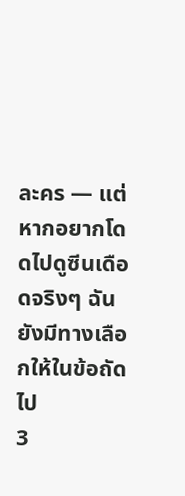ละคร — แต่หากอยากโดดไปดูซีนเดือดจริงๆ ฉันยังมีทางเลือกให้ในข้อถัดไป
3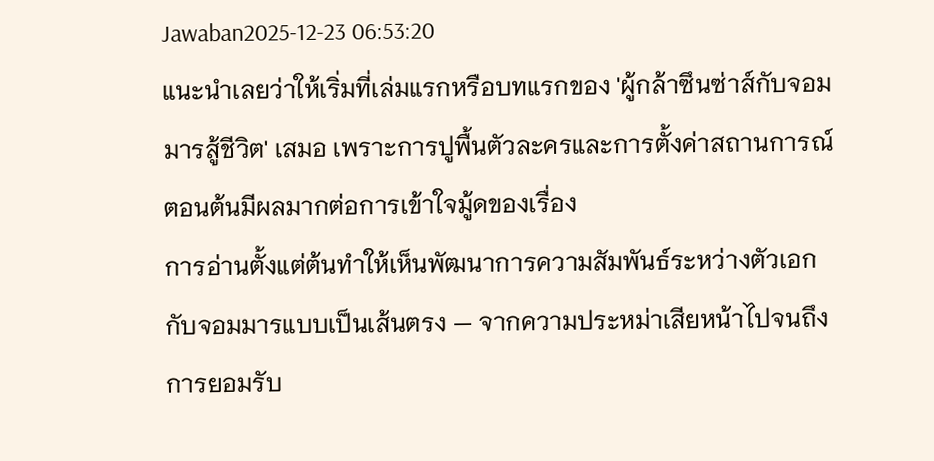Jawaban2025-12-23 06:53:20
แนะนำเลยว่าให้เริ่มที่เล่มแรกหรือบทแรกของ 'ผู้กล้าซึนซ่าส์กับจอมมารสู้ชีวิต' เสมอ เพราะการปูพื้นตัวละครและการตั้งค่าสถานการณ์ตอนต้นมีผลมากต่อการเข้าใจมู้ดของเรื่อง
การอ่านตั้งแต่ต้นทำให้เห็นพัฒนาการความสัมพันธ์ระหว่างตัวเอกกับจอมมารแบบเป็นเส้นตรง — จากความประหม่าเสียหน้าไปจนถึงการยอมรับ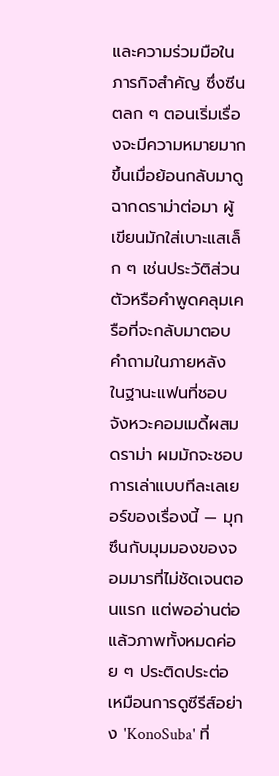และความร่วมมือในภารกิจสำคัญ ซึ่งซีนตลก ๆ ตอนเริ่มเรื่องจะมีความหมายมากขึ้นเมื่อย้อนกลับมาดูฉากดราม่าต่อมา ผู้เขียนมักใส่เบาะแสเล็ก ๆ เช่นประวัติส่วนตัวหรือคำพูดคลุมเครือที่จะกลับมาตอบคำถามในภายหลัง
ในฐานะแฟนที่ชอบจังหวะคอมเมดี้ผสมดราม่า ผมมักจะชอบการเล่าแบบทีละเลเยอร์ของเรื่องนี้ — มุกซึนกับมุมมองของจอมมารที่ไม่ชัดเจนตอนแรก แต่พออ่านต่อแล้วภาพทั้งหมดค่อย ๆ ประติดประต่อเหมือนการดูซีรีส์อย่าง 'KonoSuba' ที่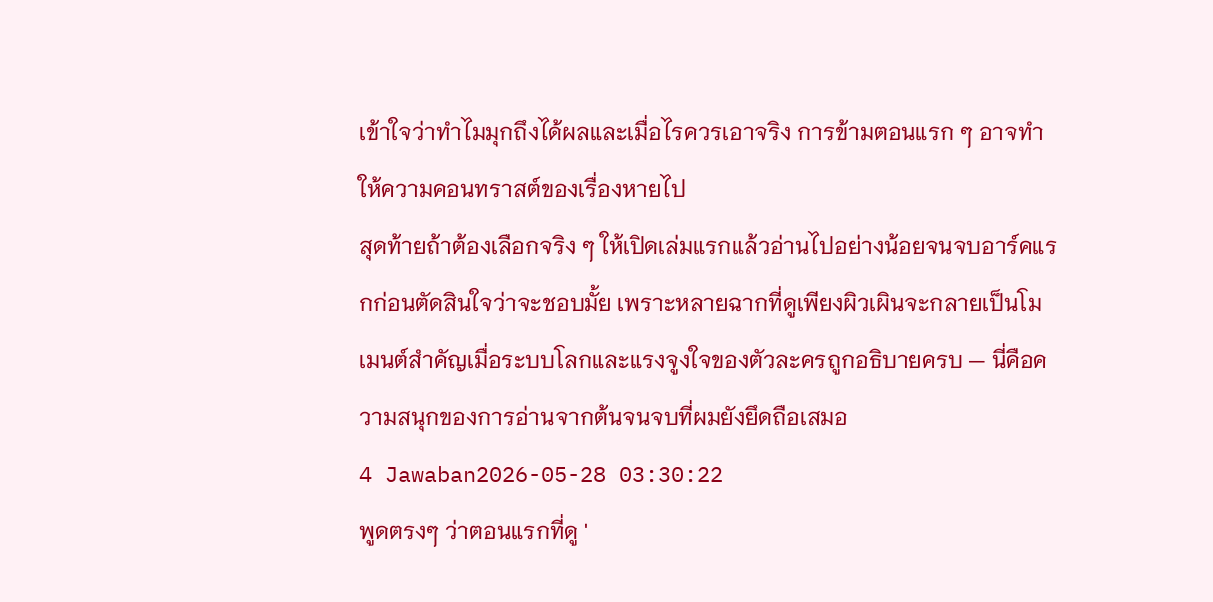เข้าใจว่าทำไมมุกถึงได้ผลและเมื่อไรควรเอาจริง การข้ามตอนแรก ๆ อาจทำให้ความคอนทราสต์ของเรื่องหายไป
สุดท้ายถ้าต้องเลือกจริง ๆ ให้เปิดเล่มแรกแล้วอ่านไปอย่างน้อยจนจบอาร์คแรกก่อนตัดสินใจว่าจะชอบมั้ย เพราะหลายฉากที่ดูเพียงผิวเผินจะกลายเป็นโมเมนต์สำคัญเมื่อระบบโลกและแรงจูงใจของตัวละครถูกอธิบายครบ — นี่คือความสนุกของการอ่านจากต้นจนจบที่ผมยังยึดถือเสมอ
4 Jawaban2026-05-28 03:30:22
พูดตรงๆ ว่าตอนแรกที่ดู '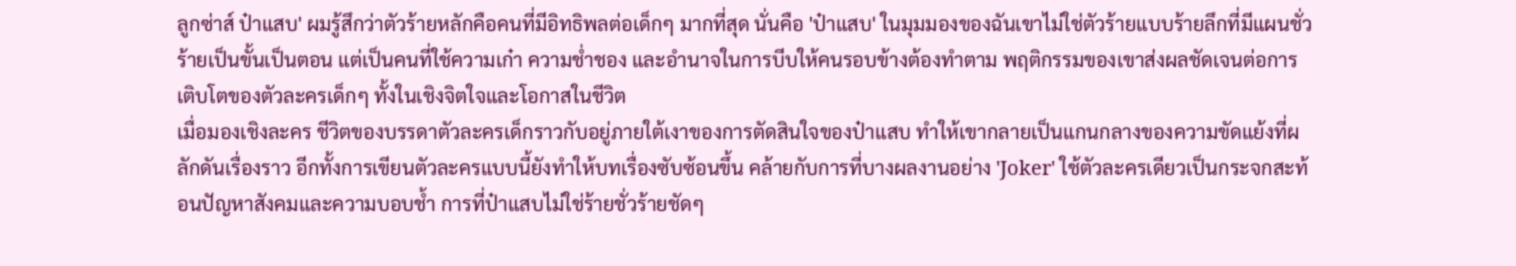ลูกซ่าส์ ป๋าแสบ' ผมรู้สึกว่าตัวร้ายหลักคือคนที่มีอิทธิพลต่อเด็กๆ มากที่สุด นั่นคือ 'ป๋าแสบ' ในมุมมองของฉันเขาไม่ใช่ตัวร้ายแบบร้ายลึกที่มีแผนชั่วร้ายเป็นขั้นเป็นตอน แต่เป็นคนที่ใช้ความเก๋า ความช่ำชอง และอำนาจในการบีบให้คนรอบข้างต้องทำตาม พฤติกรรมของเขาส่งผลชัดเจนต่อการเติบโตของตัวละครเด็กๆ ทั้งในเชิงจิตใจและโอกาสในชีวิต
เมื่อมองเชิงละคร ชีวิตของบรรดาตัวละครเด็กราวกับอยู่ภายใต้เงาของการตัดสินใจของป๋าแสบ ทำให้เขากลายเป็นแกนกลางของความขัดแย้งที่ผลักดันเรื่องราว อีกทั้งการเขียนตัวละครแบบนี้ยังทำให้บทเรื่องซับซ้อนขึ้น คล้ายกับการที่บางผลงานอย่าง 'Joker' ใช้ตัวละครเดียวเป็นกระจกสะท้อนปัญหาสังคมและความบอบช้ำ การที่ป๋าแสบไม่ใช่ร้ายชั่วร้ายชัดๆ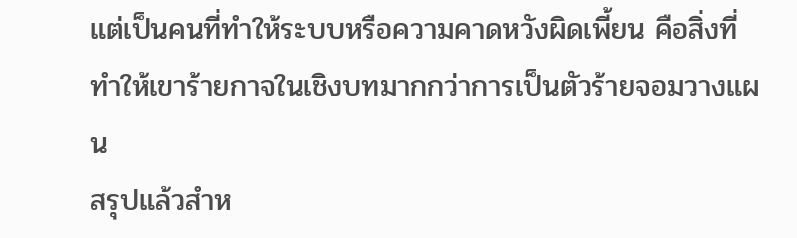แต่เป็นคนที่ทำให้ระบบหรือความคาดหวังผิดเพี้ยน คือสิ่งที่ทำให้เขาร้ายกาจในเชิงบทมากกว่าการเป็นตัวร้ายจอมวางแผน
สรุปแล้วสำห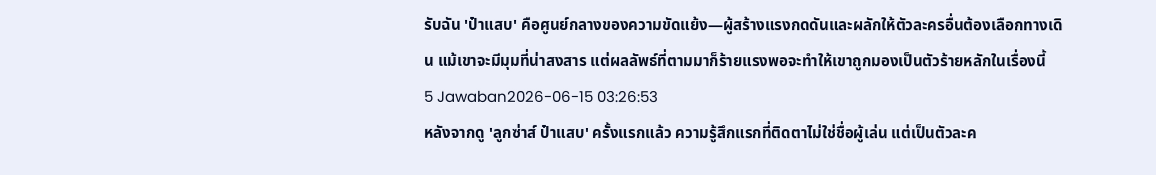รับฉัน 'ป๋าแสบ' คือศูนย์กลางของความขัดแย้ง—ผู้สร้างแรงกดดันและผลักให้ตัวละครอื่นต้องเลือกทางเดิน แม้เขาจะมีมุมที่น่าสงสาร แต่ผลลัพธ์ที่ตามมาก็ร้ายแรงพอจะทำให้เขาถูกมองเป็นตัวร้ายหลักในเรื่องนี้
5 Jawaban2026-06-15 03:26:53
หลังจากดู 'ลูกซ่าส์ ป๋าแสบ' ครั้งแรกแล้ว ความรู้สึกแรกที่ติดตาไม่ใช่ชื่อผู้เล่น แต่เป็นตัวละค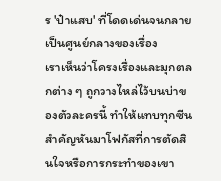ร 'ป๋าแสบ' ที่โดดเด่นจนกลายเป็นศูนย์กลางของเรื่อง
เราเห็นว่าโครงเรื่องและมุกตลกต่าง ๆ ถูกวางไหล่ไว้บนบ่าของตัวละครนี้ ทำให้แทบทุกซีนสำคัญหันมาโฟกัสที่การตัดสินใจหรือการกระทำของเขา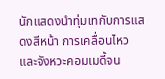นักแสดงนำทุ่มเทกับการแสดงสีหน้า การเคลื่อนไหว และจังหวะคอมเมดี้จน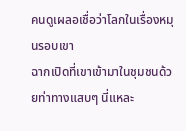คนดูเผลอเชื่อว่าโลกในเรื่องหมุนรอบเขา
ฉากเปิดที่เขาเข้ามาในชุมชนด้วยท่าทางแสบๆ นี่แหละ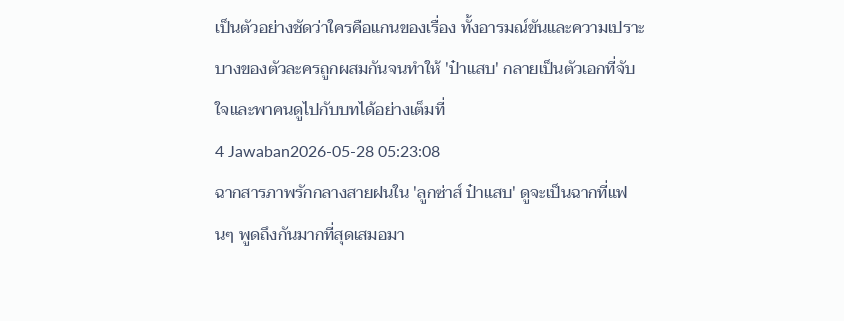เป็นตัวอย่างชัดว่าใครคือแกนของเรื่อง ทั้งอารมณ์ขันและความเปราะบางของตัวละครถูกผสมกันจนทำให้ 'ป๋าแสบ' กลายเป็นตัวเอกที่จับใจและพาคนดูไปกับบทได้อย่างเต็มที่
4 Jawaban2026-05-28 05:23:08
ฉากสารภาพรักกลางสายฝนใน 'ลูกซ่าส์ ป๋าแสบ' ดูจะเป็นฉากที่แฟนๆ พูดถึงกันมากที่สุดเสมอมา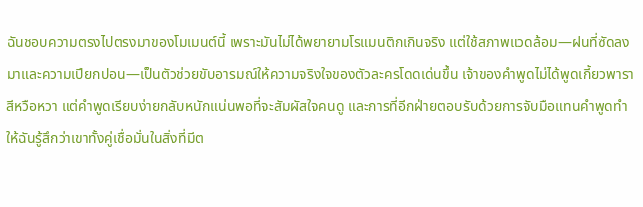ฉันชอบความตรงไปตรงมาของโมเมนต์นี้ เพราะมันไม่ได้พยายามโรแมนติกเกินจริง แต่ใช้สภาพแวดล้อม—ฝนที่ซัดลงมาและความเปียกปอน—เป็นตัวช่วยขับอารมณ์ให้ความจริงใจของตัวละครโดดเด่นขึ้น เจ้าของคำพูดไม่ได้พูดเกี้ยวพาราสีหวือหวา แต่คำพูดเรียบง่ายกลับหนักแน่นพอที่จะสัมผัสใจคนดู และการที่อีกฝ่ายตอบรับด้วยการจับมือแทนคำพูดทำให้ฉันรู้สึกว่าเขาทั้งคู่เชื่อมั่นในสิ่งที่มีต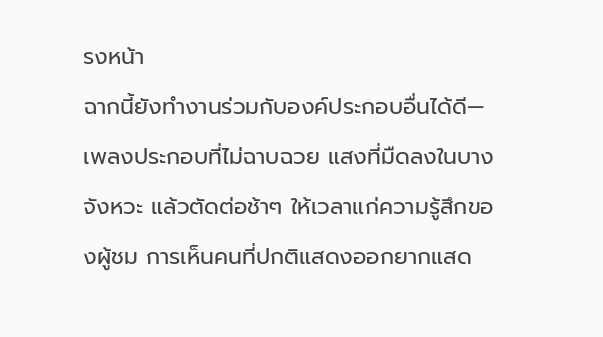รงหน้า
ฉากนี้ยังทำงานร่วมกับองค์ประกอบอื่นได้ดี—เพลงประกอบที่ไม่ฉาบฉวย แสงที่มืดลงในบางจังหวะ แล้วตัดต่อช้าๆ ให้เวลาแก่ความรู้สึกของผู้ชม การเห็นคนที่ปกติแสดงออกยากแสด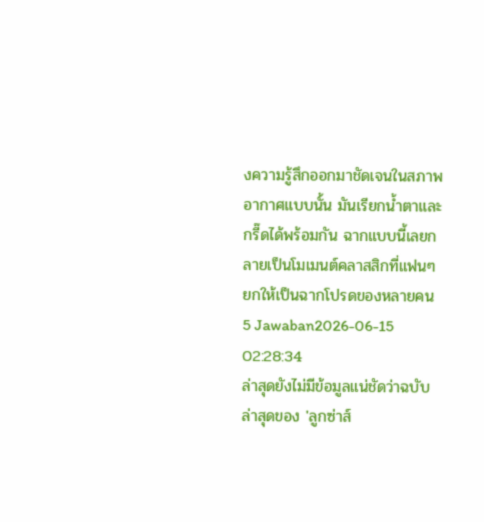งความรู้สึกออกมาชัดเจนในสภาพอากาศแบบนั้น มันเรียกน้ำตาและกรี๊ดได้พร้อมกัน ฉากแบบนี้เลยกลายเป็นโมเมนต์คลาสสิกที่แฟนๆ ยกให้เป็นฉากโปรดของหลายคน
5 Jawaban2026-06-15 02:28:34
ล่าสุดยังไม่มีข้อมูลแน่ชัดว่าฉบับล่าสุดของ 'ลูกซ่าส์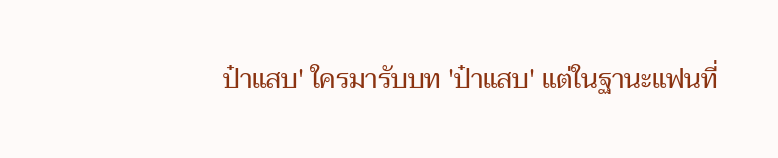ป๋าแสบ' ใครมารับบท 'ป๋าแสบ' แต่ในฐานะแฟนที่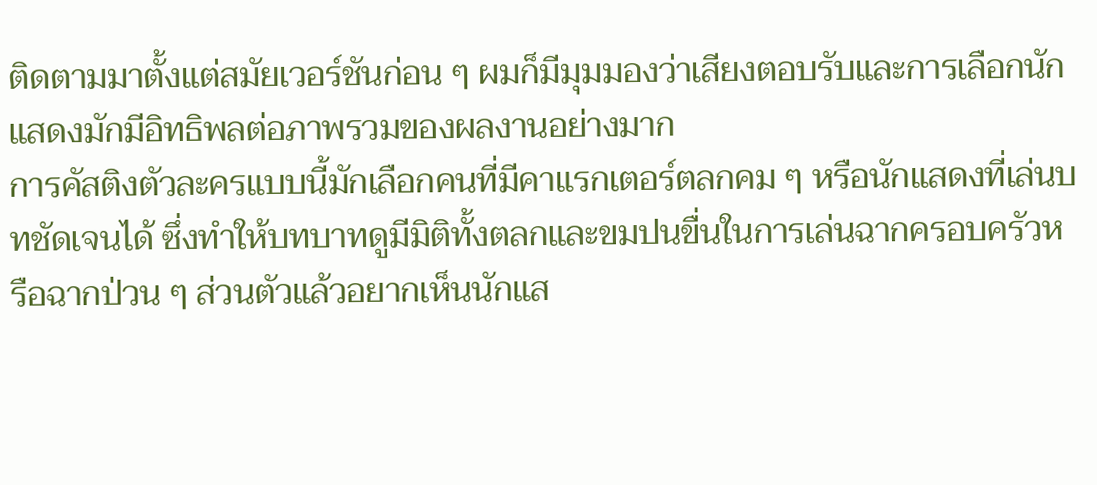ติดตามมาตั้งแต่สมัยเวอร์ชันก่อน ๆ ผมก็มีมุมมองว่าเสียงตอบรับและการเลือกนักแสดงมักมีอิทธิพลต่อภาพรวมของผลงานอย่างมาก
การคัสติงตัวละครแบบนี้มักเลือกคนที่มีคาแรกเตอร์ตลกคม ๆ หรือนักแสดงที่เล่นบทชัดเจนได้ ซึ่งทำให้บทบาทดูมีมิติทั้งตลกและขมปนขื่นในการเล่นฉากครอบครัวหรือฉากป่วน ๆ ส่วนตัวแล้วอยากเห็นนักแส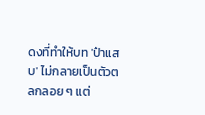ดงที่ทำให้บท 'ป๋าแสบ' ไม่กลายเป็นตัวตลกลอย ๆ แต่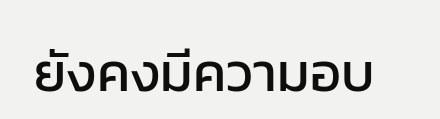ยังคงมีความอบ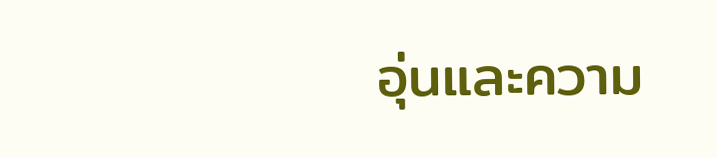อุ่นและความ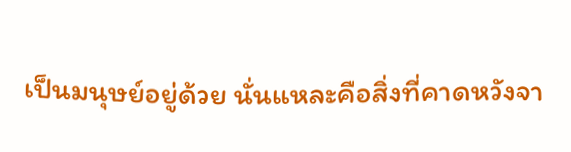เป็นมนุษย์อยู่ด้วย นั่นแหละคือสิ่งที่คาดหวังจา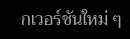กเวอร์ชันใหม่ ๆ